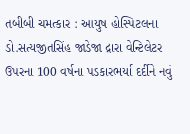તબીબી ચમત્કાર : આયુષ હોસ્પિટલના ડો.સત્યજીતસિંહ જાડેજા દ્રારા વેન્ટિલેટર ઉપરના 100 વર્ષના પડકારભર્યા દર્દીને નવું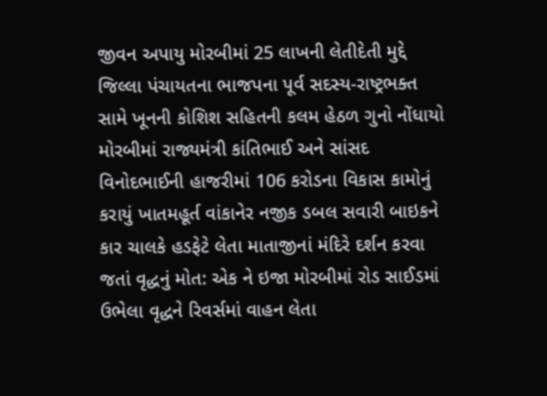જીવન અપાયુ મોરબીમાં 25 લાખની લેતીદેતી મુદ્દે જિલ્લા પંચાયતના ભાજપના પૂર્વ સદસ્ય-રાષ્ટ્રભક્ત સામે ખૂનની કોશિશ સહિતની કલમ હેઠળ ગુનો નોંધાયો મોરબીમાં રાજ્યમંત્રી કાંતિભાઈ અને સાંસદ વિનોદભાઈની હાજરીમાં 106 કરોડના વિકાસ કામોનું કરાયું ખાતમહૂર્ત વાંકાનેર નજીક ડબલ સવારી બાઇકને કાર ચાલકે હડફેટે લેતા માતાજીનાં મંદિરે દર્શન કરવા જતાં વૃદ્ધનું મોત: એક ને ઇજા મોરબીમાં રોડ સાઈડમાં ઉભેલા વૃદ્ધને રિવર્સમાં વાહન લેતા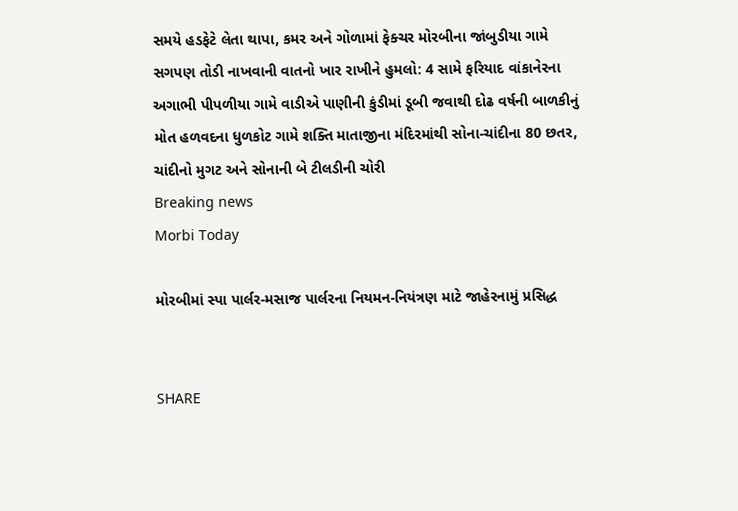સમયે હડફેટે લેતા થાપા, કમર અને ગોળામાં ફેક્ચર મોરબીના જાંબુડીયા ગામે સગપણ તોડી નાખવાની વાતનો ખાર રાખીને હુમલો: 4 સામે ફરિયાદ વાંકાનેરના અગાભી પીપળીયા ગામે વાડીએ પાણીની કુંડીમાં ડૂબી જવાથી દોઢ વર્ષની બાળકીનું મોત હળવદના ધુળકોટ ગામે શક્તિ માતાજીના મંદિરમાંથી સોના-ચાંદીના 80 છતર, ચાંદીનો મુગટ અને સોનાની બે ટીલડીની ચોરી
Breaking news
Morbi Today

મોરબીમાં સ્પા પાર્લર-મસાજ પાર્લરના નિયમન-નિયંત્રણ માટે જાહેરનામું પ્રસિદ્ધ


SHARE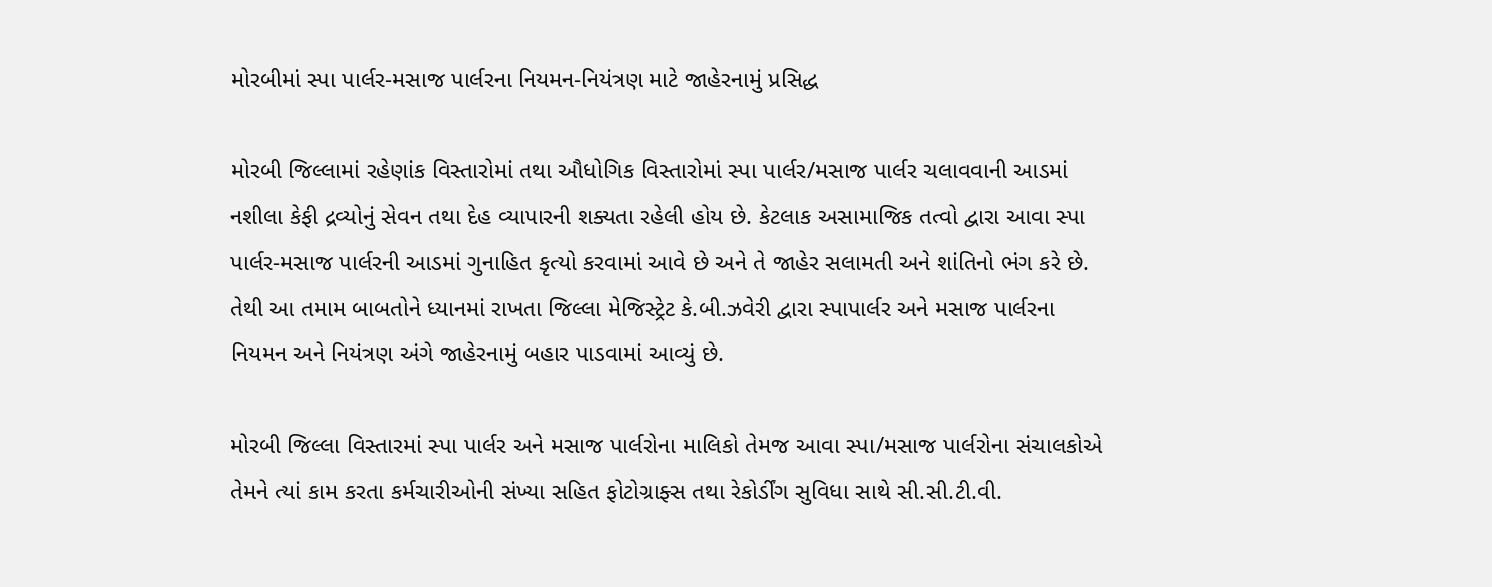મોરબીમાં સ્પા પાર્લર-મસાજ પાર્લરના નિયમન-નિયંત્રણ માટે જાહેરનામું પ્રસિદ્ધ

મોરબી જિલ્લામાં રહેણાંક વિસ્તારોમાં તથા ઔધોગિક વિસ્તારોમાં સ્પા પાર્લર/મસાજ પાર્લર ચલાવવાની આડમાં નશીલા કેફી દ્રવ્યોનું સેવન તથા દેહ વ્યાપારની શક્યતા રહેલી હોય છે. કેટલાક અસામાજિક તત્વો દ્વારા આવા સ્પા પાર્લર-મસાજ પાર્લરની આડમાં ગુનાહિત કૃત્યો કરવામાં આવે છે અને તે જાહેર સલામતી અને શાંતિનો ભંગ કરે છે. તેથી આ તમામ બાબતોને ધ્યાનમાં રાખતા જિલ્લા મેજિસ્ટ્રેટ કે.બી.ઝવેરી દ્વારા સ્પાપાર્લર અને મસાજ પાર્લરના નિયમન અને નિયંત્રણ અંગે જાહેરનામું બહાર પાડવામાં આવ્યું છે.

મોરબી જિલ્લા વિસ્તારમાં સ્પા પાર્લર અને મસાજ પાર્લરોના માલિકો તેમજ આવા સ્પા/મસાજ પાર્લરોના સંચાલકોએ તેમને ત્યાં કામ કરતા કર્મચારીઓની સંખ્યા સહિત ફોટોગ્રાફ્સ તથા રેકોર્ડીંગ સુવિધા સાથે સી.સી.ટી.વી.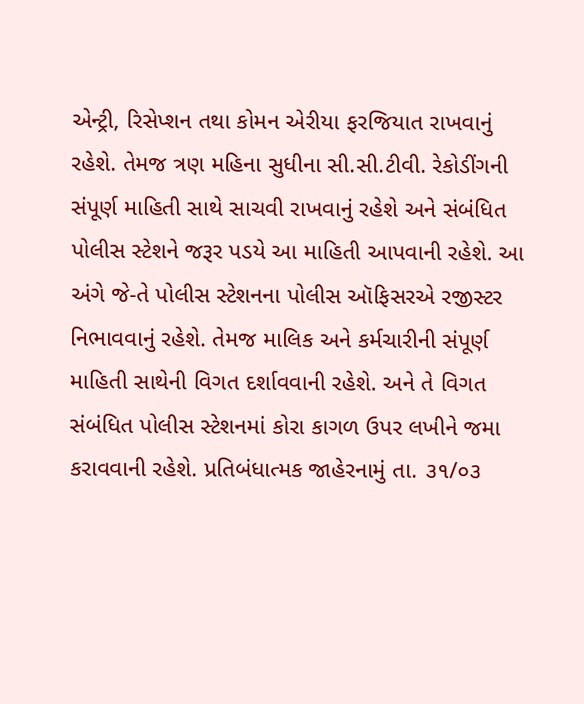એન્ટ્રી, રિસેપ્શન તથા કોમન એરીયા ફરજિયાત રાખવાનું રહેશે. તેમજ ત્રણ મહિના સુધીના સી.સી.ટીવી. રેકોડીંગની સંપૂર્ણ માહિતી સાથે સાચવી રાખવાનું રહેશે અને સંબંધિત પોલીસ સ્ટેશને જરૂર પડયે આ માહિતી આપવાની રહેશે. આ અંગે જે-તે પોલીસ સ્ટેશનના પોલીસ ઑફિસરએ રજીસ્ટર નિભાવવાનું રહેશે. તેમજ માલિક અને કર્મચારીની સંપૂર્ણ માહિતી સાથેની વિગત દર્શાવવાની રહેશે. અને તે વિગત સંબંધિત પોલીસ સ્ટેશનમાં કોરા કાગળ ઉપર લખીને જમા કરાવવાની રહેશે. પ્રતિબંધાત્મક જાહેરનામું તા. ૩૧/૦૩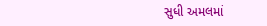સુધી અમલમાં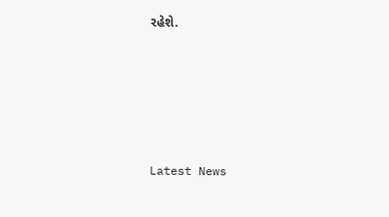રહેશે.






Latest News